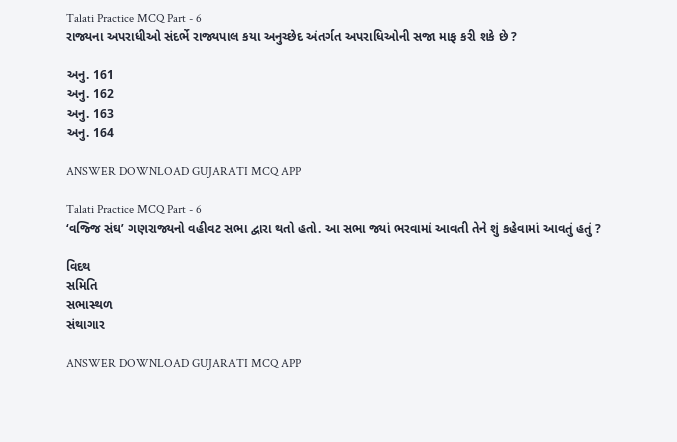Talati Practice MCQ Part - 6
રાજ્યના અપરાધીઓ સંદર્ભે રાજ્યપાલ કયા અનુચ્છેદ અંતર્ગત અપરાધિઓની સજા માફ કરી શકે છે ?

અનુ. 161
અનુ. 162
અનુ. 163
અનુ. 164

ANSWER DOWNLOAD GUJARATI MCQ APP

Talati Practice MCQ Part - 6
‘વજ્જિ સંઘ’ ગણરાજ્યનો વહીવટ સભા દ્વારા થતો હતો. આ સભા જ્યાં ભરવામાં આવતી તેને શું કહેવામાં આવતું હતું ?

વિદથ
સમિતિ
સભાસ્થળ
સંથાગાર

ANSWER DOWNLOAD GUJARATI MCQ APP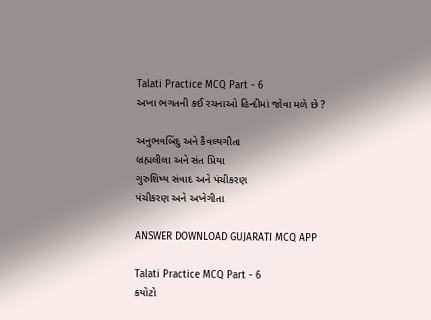Talati Practice MCQ Part - 6
અખા ભગતની કઈ રચનાઓ હિન્દીમાં જોવા મળે છે ?

અનુભવબિંદુ અને કૈવલ્યગીતા
બ્રહ્મલીલા અને સંત પ્રિયા
ગુરુશિષ્ય સંવાદ અને પંચીકરણ
પંચીકરણ અને અખેગીતા

ANSWER DOWNLOAD GUJARATI MCQ APP

Talati Practice MCQ Part - 6
કયોટો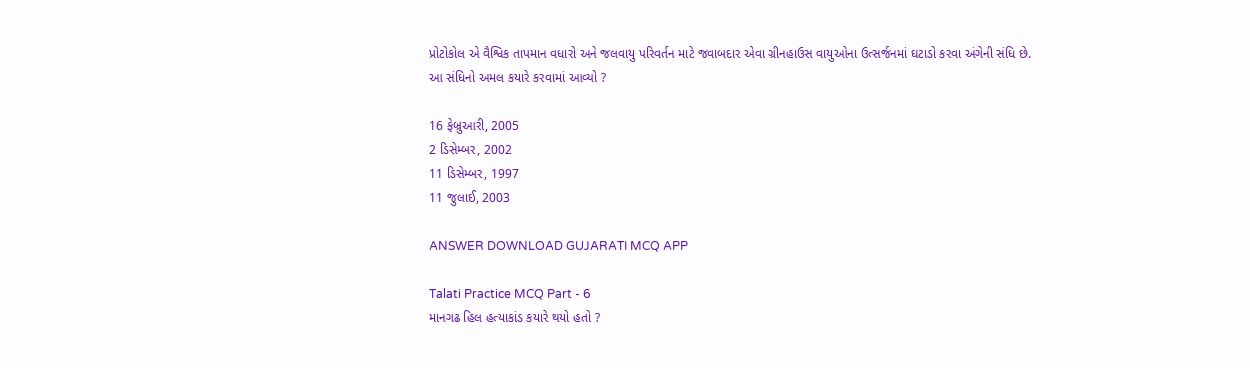પ્રોટોકોલ એ વૈશ્વિક તાપમાન વધારો અને જલવાયુ પરિવર્તન માટે જવાબદાર એવા ગ્રીનહાઉસ વાયુઓના ઉત્સર્જનમાં ઘટાડો કરવા અંગેની સંધિ છે. આ સંધિનો અમલ કયારે કરવામાં આવ્યો ?

16 ફેબ્રુઆરી, 2005
2 ડિસેમ્બર, 2002
11 ડિસેમ્બર, 1997
11 જુલાઈ, 2003

ANSWER DOWNLOAD GUJARATI MCQ APP

Talati Practice MCQ Part - 6
માનગઢ હિલ હત્યાકાંડ કયારે થયો હતો ?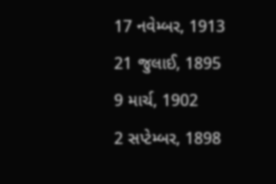17 નવેમ્બર, 1913
21 જુલાઈ, 1895
9 માર્ચ, 1902
2 સપ્ટેમ્બર, 1898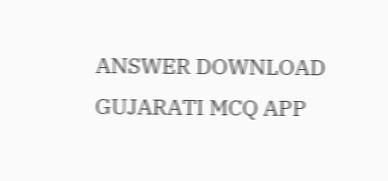ANSWER DOWNLOAD GUJARATI MCQ APP